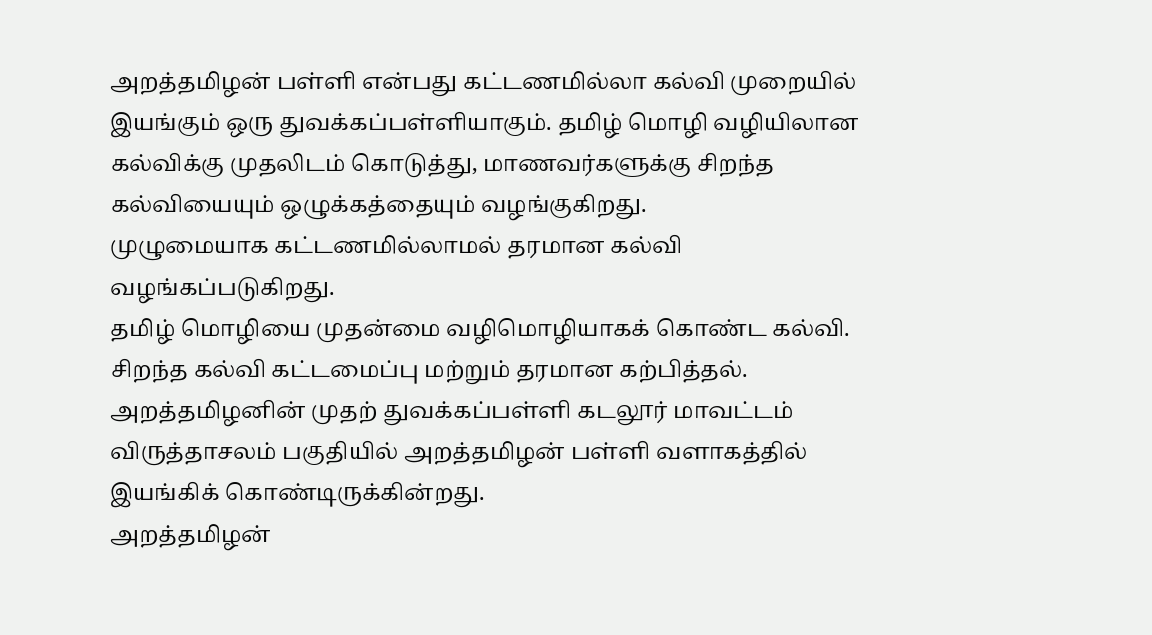அறத்தமிழன் பள்ளி என்பது கட்டணமில்லா கல்வி முறையில் இயங்கும் ஒரு துவக்கப்பள்ளியாகும். தமிழ் மொழி வழியிலான கல்விக்கு முதலிடம் கொடுத்து, மாணவர்களுக்கு சிறந்த கல்வியையும் ஒழுக்கத்தையும் வழங்குகிறது.
முழுமையாக கட்டணமில்லாமல் தரமான கல்வி வழங்கப்படுகிறது.
தமிழ் மொழியை முதன்மை வழிமொழியாகக் கொண்ட கல்வி.
சிறந்த கல்வி கட்டமைப்பு மற்றும் தரமான கற்பித்தல்.
அறத்தமிழனின் முதற் துவக்கப்பள்ளி கடலூர் மாவட்டம் விருத்தாசலம் பகுதியில் அறத்தமிழன் பள்ளி வளாகத்தில் இயங்கிக் கொண்டிருக்கின்றது.
அறத்தமிழன்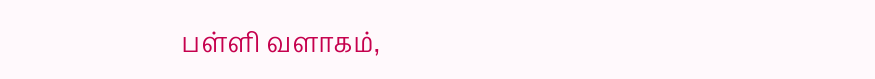பள்ளி வளாகம்,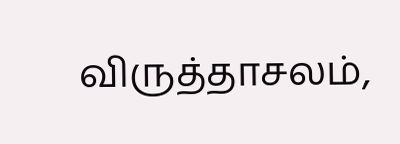விருத்தாசலம்,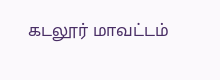கடலூர் மாவட்டம்